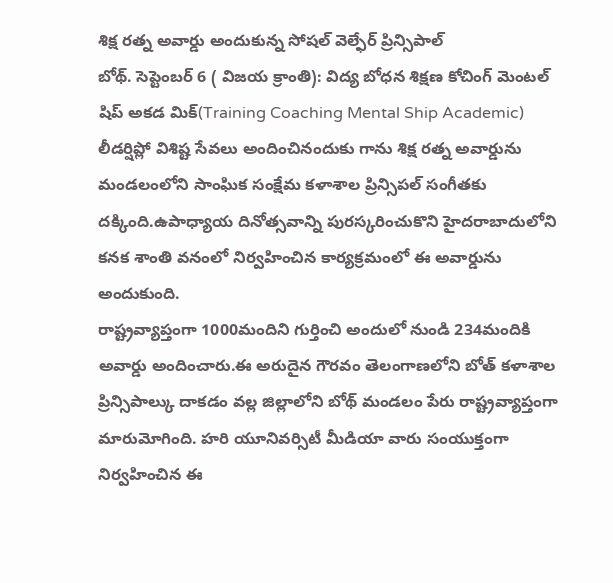శిక్ష రత్న అవార్డు అందుకున్న సోషల్ వెల్ఫేర్ ప్రిన్సిపాల్
బోథ్. సెప్టెంబర్ 6 ( విజయ క్రాంతి): విద్య బోధన శిక్షణ కోచింగ్ మెంటల్ షిప్ అకడ మిక్(Training Coaching Mental Ship Academic) లీడర్షిప్లో విశిష్ట సేవలు అందించినందుకు గాను శిక్ష రత్న అవార్డును మండలంలోని సాంఘిక సంక్షేమ కళాశాల ప్రిన్సిపల్ సంగీతకు దక్కింది.ఉపాధ్యాయ దినోత్సవాన్ని పురస్కరించుకొని హైదరాబాదులోని కనక శాంతి వనంలో నిర్వహించిన కార్యక్రమంలో ఈ అవార్డును అందుకుంది.
రాష్ట్రవ్యాప్తంగా 1000మందిని గుర్తించి అందులో నుండి 234మందికి అవార్డు అందించారు.ఈ అరుదైన గౌరవం తెలంగాణలోని బోత్ కళాశాల ప్రిన్సిపాల్కు దాకడం వల్ల జిల్లాలోని బోథ్ మండలం పేరు రాష్ట్రవ్యాప్తంగా మారుమోగింది. హరి యూనివర్సిటీ మీడియా వారు సంయుక్తంగా నిర్వహించిన ఈ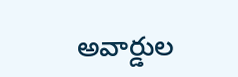అవార్డుల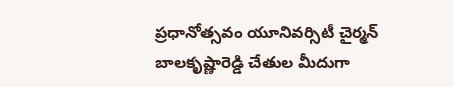ప్రధానోత్సవం యూనివర్సిటీ చైర్మన్ బాలకృష్ణారెడ్డి చేతుల మీదుగా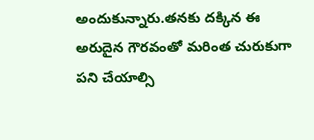అందుకున్నారు.తనకు దక్కిన ఈ అరుదైన గౌరవంతో మరింత చురుకుగా పని చేయాల్సి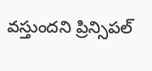వస్తుందని ప్రిన్సిపల్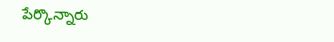పేర్కొన్నారు